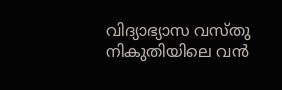വിദ്യാഭ്യാസ വസ്തു നികുതിയിലെ വൻ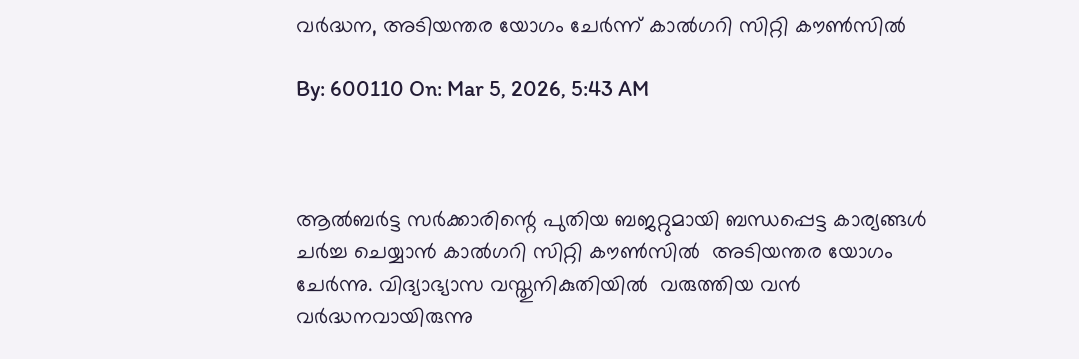വർദ്ധന, അടിയന്തര യോഗം ചേർന്ന് കാൽഗറി സിറ്റി കൗൺസിൽ

By: 600110 On: Mar 5, 2026, 5:43 AM



ആൽബർട്ട സർക്കാരിന്റെ പുതിയ ബജറ്റുമായി ബന്ധപ്പെട്ട കാര്യങ്ങൾ ചർച്ച ചെയ്യാൻ കാൽഗറി സിറ്റി കൗൺസിൽ  അടിയന്തര യോഗം ചേർന്നു. വിദ്യാഭ്യാസ വസ്തുനികുതിയിൽ  വരുത്തിയ വൻ വർദ്ധനവായിരുന്നു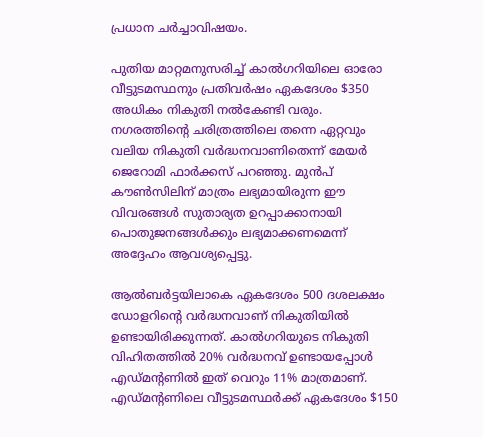പ്രധാന ചർച്ചാവിഷയം.

പുതിയ മാറ്റമനുസരിച്ച് കാൽഗറിയിലെ ഓരോ വീട്ടുടമസ്ഥനും പ്രതിവർഷം ഏകദേശം $350 അധികം നികുതി നൽകേണ്ടി വരും. നഗരത്തിന്റെ ചരിത്രത്തിലെ തന്നെ ഏറ്റവും വലിയ നികുതി വർദ്ധനവാണിതെന്ന് മേയർ ജെറോമി ഫാർക്കസ് പറഞ്ഞു. മുൻപ് കൗൺസിലിന് മാത്രം ലഭ്യമായിരുന്ന ഈ വിവരങ്ങൾ സുതാര്യത ഉറപ്പാക്കാനായി പൊതുജനങ്ങൾക്കും ലഭ്യമാക്കണമെന്ന് അദ്ദേഹം ആവശ്യപ്പെട്ടു.

ആൽബർട്ടയിലാകെ ഏകദേശം 500 ദശലക്ഷം ഡോളറിൻ്റെ വർദ്ധനവാണ് നികുതിയിൽ ഉണ്ടായിരിക്കുന്നത്. കാൽഗറിയുടെ നികുതി വിഹിതത്തിൽ 20% വർദ്ധനവ് ഉണ്ടായപ്പോൾ എഡ്‌മൻ്റണിൽ ഇത് വെറും 11% മാത്രമാണ്. എഡ്‌മന്റണിലെ വീട്ടുടമസ്ഥർക്ക് ഏകദേശം $150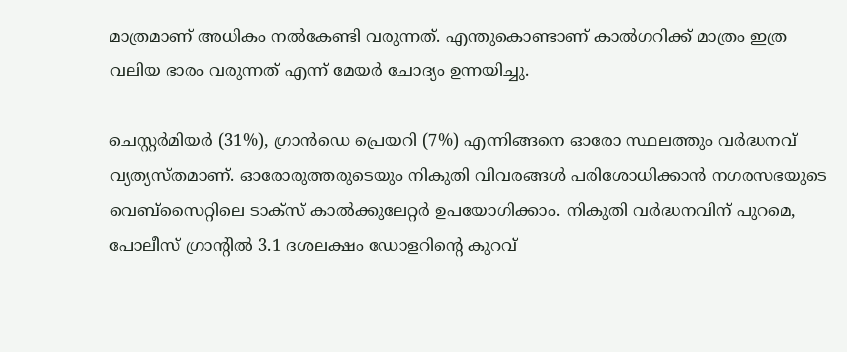മാത്രമാണ് അധികം നൽകേണ്ടി വരുന്നത്. എന്തുകൊണ്ടാണ് കാൽഗറിക്ക് മാത്രം ഇത്ര വലിയ ഭാരം വരുന്നത് എന്ന് മേയർ ചോദ്യം ഉന്നയിച്ചു.

ചെസ്റ്റർമിയർ (31%), ഗ്രാൻഡെ പ്രെയറി (7%) എന്നിങ്ങനെ ഓരോ സ്ഥലത്തും വർദ്ധനവ് വ്യത്യസ്തമാണ്. ഓരോരുത്തരുടെയും നികുതി വിവരങ്ങൾ പരിശോധിക്കാൻ നഗരസഭയുടെ വെബ്സൈറ്റിലെ ടാക്സ് കാൽക്കുലേറ്റർ ഉപയോഗിക്കാം. നികുതി വർദ്ധനവിന് പുറമെ, പോലീസ് ഗ്രാൻ്റിൽ 3.1 ദശലക്ഷം ഡോളറിന്റെ കുറവ്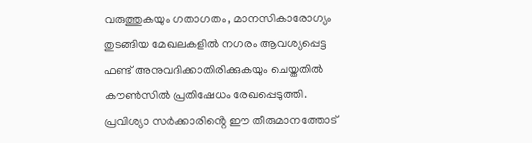വരുത്തുകയും ഗതാഗതം, മാനസികാരോഗ്യം തുടങ്ങിയ മേഖലകളിൽ നഗരം ആവശ്യപ്പെട്ട ഫണ്ട് അനുവദിക്കാതിരിക്കുകയും ചെയ്തതിൽ കൗൺസിൽ പ്രതിഷേധം രേഖപ്പെടുത്തി. പ്രവിശ്യാ സർക്കാരിൻ്റെ ഈ തീരുമാനത്തോട്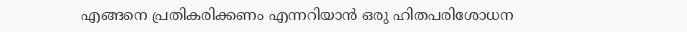എങ്ങനെ പ്രതികരിക്കണം എന്നറിയാൻ ഒരു ഹിതപരിശോധന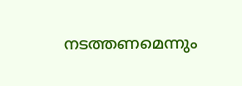നടത്തണമെന്നും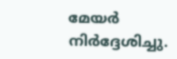മേയർ നിർദ്ദേശിച്ചു.